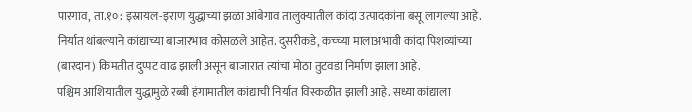पारगाव, ता.१० : इस्रायल-इराण युद्धाच्या झळा आंबेगाव तालुक्यातील कांदा उत्पादकांना बसू लागल्या आहे. निर्यात थांबल्याने कांद्याच्या बाजारभाव कोसळले आहेत. दुसरीकडे, कच्च्या मालाअभावी कांदा पिशव्यांच्या (बारदान) किमतीत दुप्पट वाढ झाली असून बाजारात त्यांचा मोठा तुटवडा निर्माण झाला आहे.
पश्चिम आशियातील युद्धामुळे रब्बी हंगामातील कांद्याची निर्यात विस्कळीत झाली आहे. सध्या कांद्याला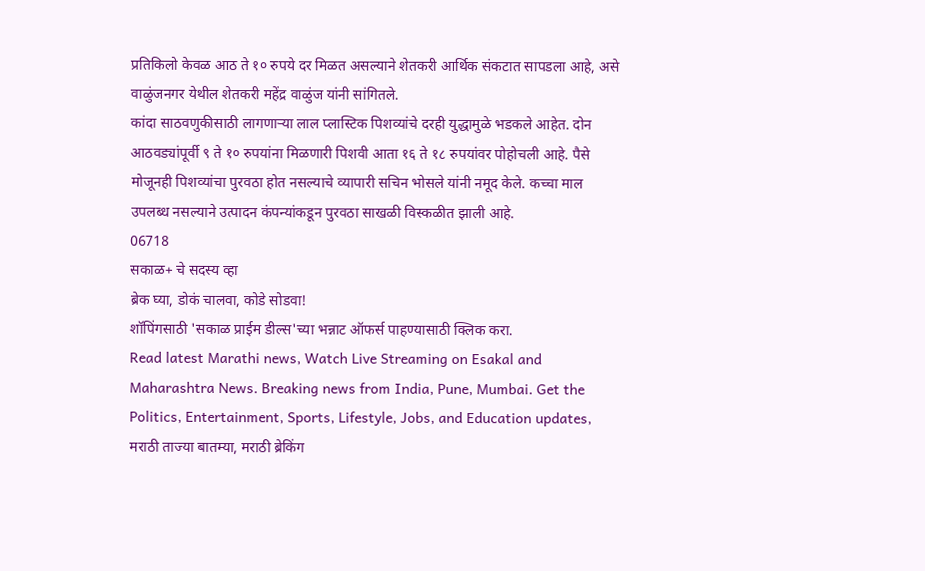प्रतिकिलो केवळ आठ ते १० रुपये दर मिळत असल्याने शेतकरी आर्थिक संकटात सापडला आहे, असे वाळुंजनगर येथील शेतकरी महेंद्र वाळुंज यांनी सांगितले.
कांदा साठवणुकीसाठी लागणाऱ्या लाल प्लास्टिक पिशव्यांचे दरही युद्धामुळे भडकले आहेत. दोन आठवड्यांपूर्वी ९ ते १० रुपयांना मिळणारी पिशवी आता १६ ते १८ रुपयांवर पोहोचली आहे. पैसे मोजूनही पिशव्यांचा पुरवठा होत नसल्याचे व्यापारी सचिन भोसले यांनी नमूद केले. कच्चा माल उपलब्ध नसल्याने उत्पादन कंपन्यांकडून पुरवठा साखळी विस्कळीत झाली आहे.
06718
सकाळ+ चे सदस्य व्हा
ब्रेक घ्या, डोकं चालवा, कोडे सोडवा!
शॉपिंगसाठी 'सकाळ प्राईम डील्स'च्या भन्नाट ऑफर्स पाहण्यासाठी क्लिक करा.
Read latest Marathi news, Watch Live Streaming on Esakal and Maharashtra News. Breaking news from India, Pune, Mumbai. Get the Politics, Entertainment, Sports, Lifestyle, Jobs, and Education updates, मराठी ताज्या बातम्या, मराठी ब्रेकिंग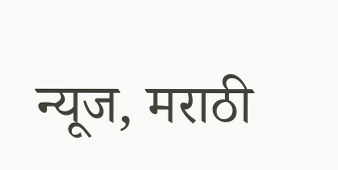न्यूज, मराठी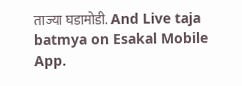ताज्या घडामोडी. And Live taja batmya on Esakal Mobile App.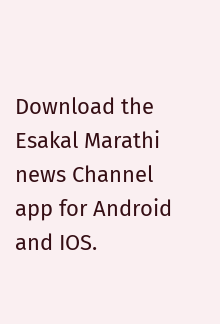Download the Esakal Marathi news Channel app for Android and IOS.